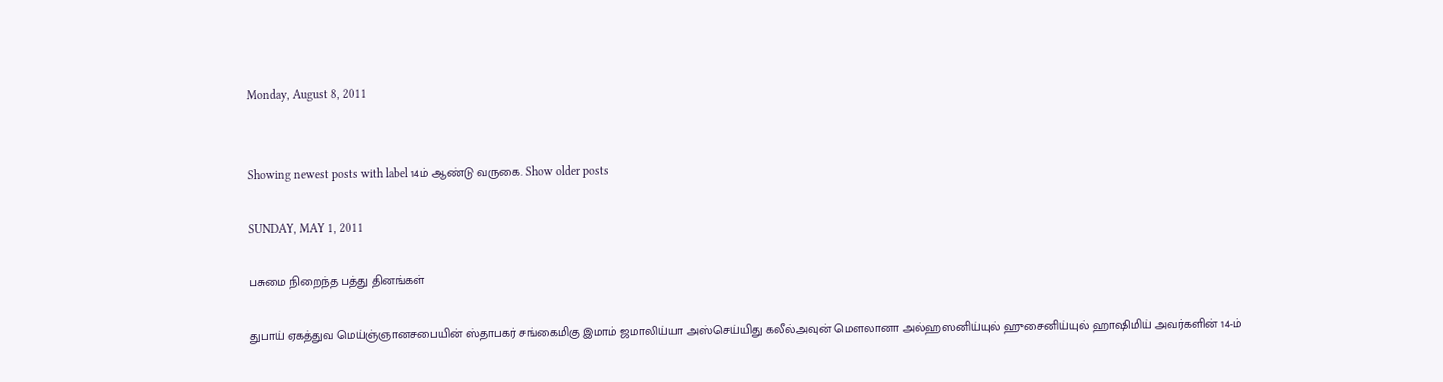Monday, August 8, 2011


Showing newest posts with label 14ம் ஆண்டு வருகை. Show older posts

SUNDAY, MAY 1, 2011

பசுமை நிறைந்த பத்து தினங்கள்

துபாய் ஏகத்துவ மெய்ஞ்ஞானசபையின் ஸ்தாபகர் சங்கைமிகு இமாம் ஜமாலிய்யா அஸ்செய்யிது கலீல்அவுன் மௌலானா அல்ஹஸனிய்யுல் ஹுசைனிய்யுல் ஹாஷிமிய் அவர்களின் 14-ம்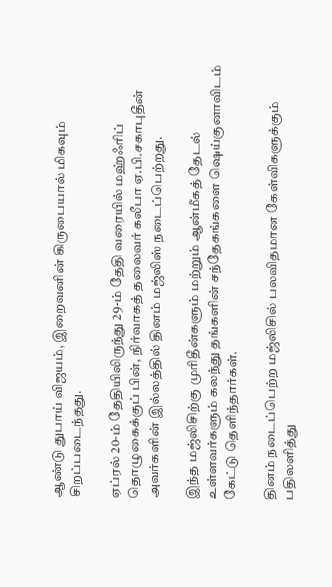ஆண்டு துபாய் விஜயம், இறைவனின் கிருபையால் மிகவும் சிறப்படைந்தது.

ஏப்ரல் 20-ம் தேதியிலிருந்து 29-ம் தேதி வரையில் மஹ்ஃரிப் தொழுகைக்குப் பின், நிர்வாகத் தலைவர் கலீபா ஏ.பி.சகாபுதீன் அவர்களின் இல்லத்தில் தினம் மஜ்லிஸ் நடைப்பெற்றது.

இந்த மஜ்லிசிற்கு முரிதீன்களும் மற்றும் ஆன்மீகத் தேடல் உள்ளவர்களும் கலந்து தங்களின் சந்தேகங்களை ஷெய்குனாவிடம் கேட்டு தெளிந்தார்கள்.

தினம் நடைப்பெற்ற மஜ்லிசில் பலவிதமான கேள்விகளுக்கும் பதிலளித்து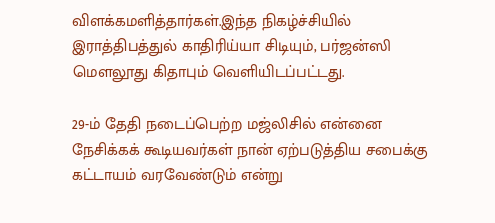விளக்கமளித்தார்கள்.இந்த நிகழ்ச்சியில் இராத்திபத்துல் காதிரிய்யா சிடியும், பர்ஜன்ஸி மௌலூது கிதாபும் வெளியிடப்பட்டது.

29-ம் தேதி நடைப்பெற்ற மஜ்லிசில் என்னை நேசிக்கக் கூடியவர்கள் நான் ஏற்படுத்திய சபைக்கு கட்டாயம் வரவேண்டும் என்று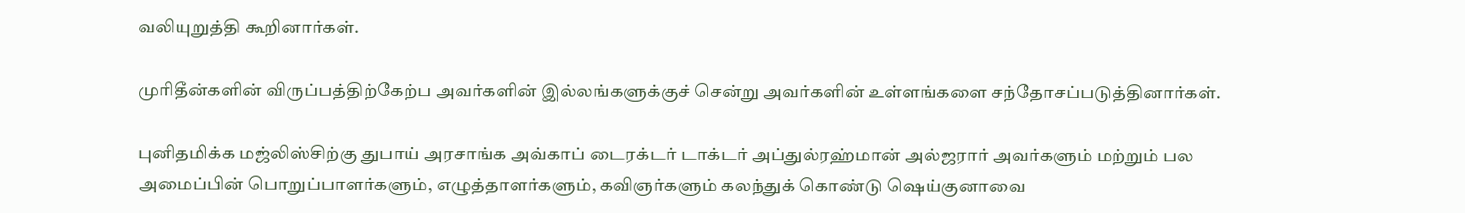வலியுறுத்தி கூறினார்கள்.

முரிதீன்களின் விருப்பத்திற்கேற்ப அவர்களின் இல்லங்களுக்குச் சென்று அவர்களின் உள்ளங்களை சந்தோசப்படுத்தினார்கள்.

புனிதமிக்க மஜ்லிஸ்சிற்கு துபாய் அரசாங்க அவ்காப் டைரக்டர் டாக்டர் அப்துல்ரஹ்மான் அல்ஜரார் அவர்களும் மற்றும் பல அமைப்பின் பொறுப்பாளர்களும், எழுத்தாளர்களும், கவிஞர்களும் கலந்துக் கொண்டு ஷெய்குனாவை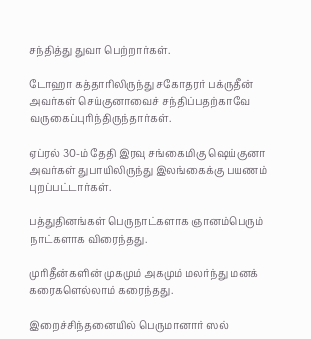சந்தித்து துவா பெற்றார்கள்.

டோஹா கத்தாரிலிருந்து சகோதரர் பக்ருதீன் அவர்கள் செய்குனாவைச் சந்திப்பதற்காவே வருகைப்புரிந்திருந்தார்கள்.

ஏப்ரல் 30-ம் தேதி இரவு சங்கைமிகு ஷெய்குனா அவர்கள் துபாயிலிருந்து இலங்கைக்கு பயணம் புறப்பட்டார்கள்.

பத்துதினங்கள் பெருநாட்களாக ஞானம்பெரும் நாட்களாக விரைந்தது.

முரிதீன்களின் முகமும் அகமும் மலர்ந்து மனக் கரைகளெல்லாம் கரைந்தது.

இறைச்சிந்தனையில் பெருமானார் ஸல்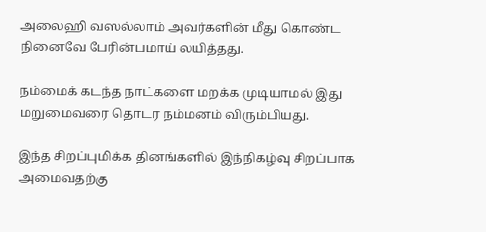அலைஹி வஸல்லாம் அவர்களின் மீது கொண்ட நினைவே பேரின்பமாய் லயித்தது.

நம்மைக் கடந்த நாட்களை மறக்க முடியாமல் இது மறுமைவரை தொடர நம்மனம் விரும்பியது.

இந்த சிறப்புமிக்க தினங்களில் இந்நிகழ்வு சிறப்பாக அமைவதற்கு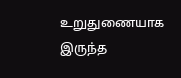உறுதுணையாக இருந்த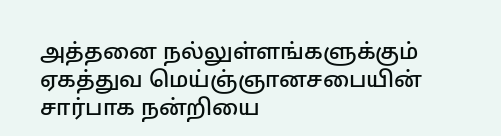அத்தனை நல்லுள்ளங்களுக்கும் ஏகத்துவ மெய்ஞ்ஞானசபையின் சார்பாக நன்றியை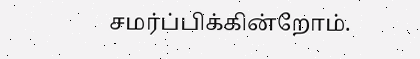சமர்ப்பிக்கின்றோம்.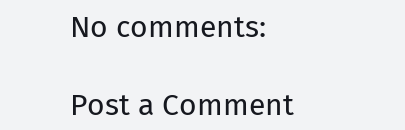No comments:

Post a Comment